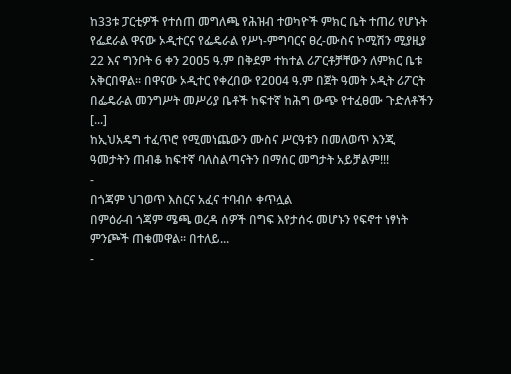ከ33ቱ ፓርቲዎች የተሰጠ መግለጫ የሕዝብ ተወካዮች ምክር ቤት ተጠሪ የሆኑት የፌደራል ዋናው ኦዲተርና የፌዴራል የሥነ-ምግባርና ፀረ-ሙስና ኮሚሽን ሚያዚያ 22 እና ግንቦት 6 ቀን 2ዐዐ5 ዓ.ም በቅደም ተከተል ሪፖርቶቻቸውን ለምክር ቤቱ አቅርበዋል፡፡ በዋናው ኦዲተር የቀረበው የ2ዐዐ4 ዓ.ም በጀት ዓመት ኦዲት ሪፖርት በፌዴራል መንግሥት መሥሪያ ቤቶች ከፍተኛ ከሕግ ውጭ የተፈፀሙ ጉድለቶችን [...]
ከኢህአዴግ ተፈጥሮ የሚመነጨውን ሙስና ሥርዓቱን በመለወጥ እንጂ ዓመታትን ጠብቆ ከፍተኛ ባለስልጣናትን በማሰር መግታት አይቻልም!!!
-
በጎጃም ህገወጥ እስርና አፈና ተባብሶ ቀጥሏል
በምዕራብ ጎጃም ሜጫ ወረዳ ሰዎች በግፍ እየታሰሩ መሆኑን የፍኖተ ነፃነት ምንጮች ጠቁመዋል፡፡ በተለይ...
-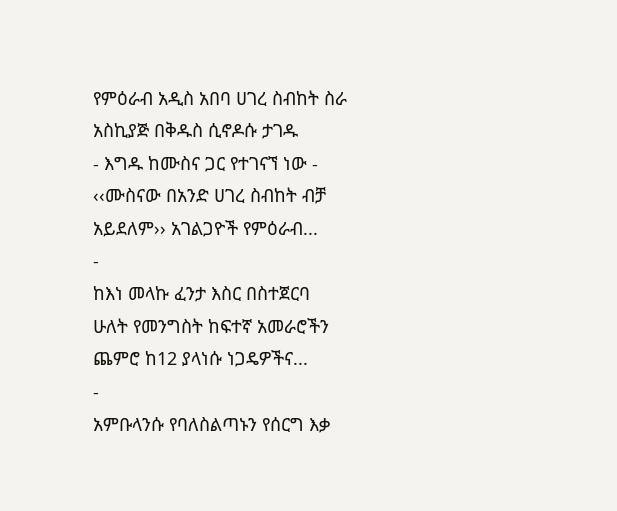የምዕራብ አዲስ አበባ ሀገረ ስብከት ስራ አስኪያጅ በቅዱስ ሲኖዶሱ ታገዱ
- እግዱ ከሙስና ጋር የተገናኘ ነው - ‹‹ሙስናው በአንድ ሀገረ ስብከት ብቻ አይደለም›› አገልጋዮች የምዕራብ...
-
ከእነ መላኩ ፈንታ እስር በስተጀርባ
ሁለት የመንግስት ከፍተኛ አመራሮችን ጨምሮ ከ12 ያላነሱ ነጋዴዎችና...
-
አምቡላንሱ የባለስልጣኑን የሰርግ እቃ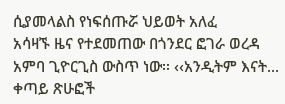ሲያመላልስ የነፍሰጡሯ ህይወት አለፈ
አሳዛኙ ዜና የተደመጠው በጎንደር ፎገራ ወረዳ አምባ ጊዮርጊስ ውስጥ ነው፡፡ ‹‹አንዲትም እናት...
ቀጣይ ጽሁፎች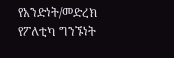የአንድነት/መድረክ የፖለቲካ ግንኙነት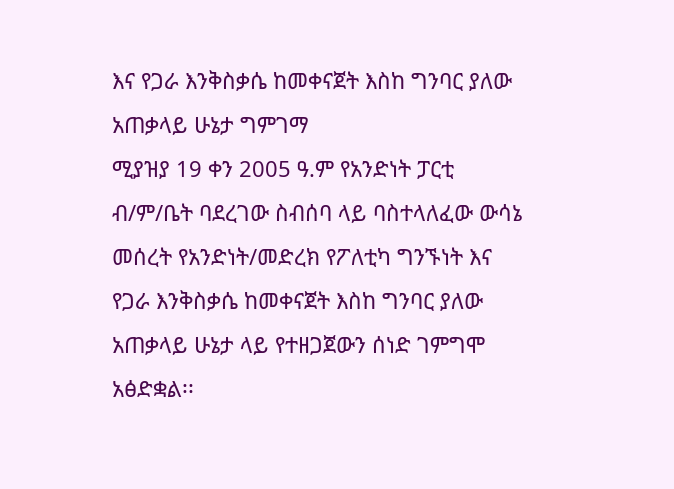እና የጋራ እንቅስቃሴ ከመቀናጀት እስከ ግንባር ያለው አጠቃላይ ሁኔታ ግምገማ
ሚያዝያ 19 ቀን 2005 ዓ.ም የአንድነት ፓርቲ ብ/ም/ቤት ባደረገው ስብሰባ ላይ ባስተላለፈው ውሳኔ መሰረት የአንድነት/መድረክ የፖለቲካ ግንኙነት እና የጋራ እንቅስቃሴ ከመቀናጀት እስከ ግንባር ያለው አጠቃላይ ሁኔታ ላይ የተዘጋጀውን ሰነድ ገምግሞ አፅድቋል፡፡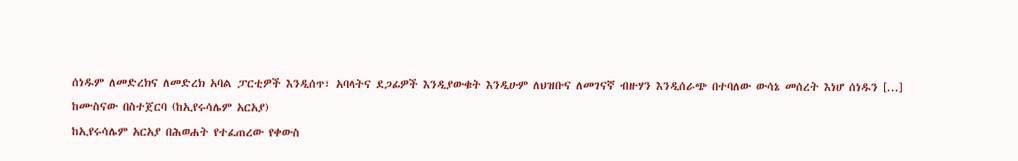ሰነዱም ለመድረክና ለመድረክ አባል ፓርቲዎች እንዲሰጥ፣ አባላትና ደጋፊዎች እንዲያውቁት እንዲሁም ለህዝቡና ለመገናኛ ብዙሃን እንዲሰራጭ በተባለው ውሳኔ መሰረት እነሆ ሰነዱን [...]
ከሙስናው በስተጀርባ (ከኢየሩሳሌም አርአያ)
ከኢየሩሳሌም አርአያ በሕወሐት የተፈጠረው የቀውስ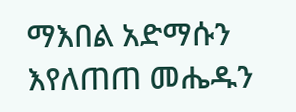ማእበል አድማሱን እየለጠጠ መሔዱን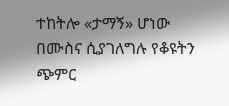ተከትሎ «ታማኝ» ሆነው በሙስና ሲያገለግሉ የቆዩትን ጭምር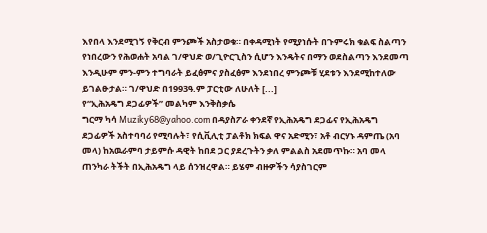እየበላ እንደሚገኝ የቅርብ ምንጮች አስታወቁ። በቀዳሚነት የሚያነሱት በጉምሩክ ቁልፍ ስልጣን የነበረውን የሕወሐት አባል ገ/ዋህድ ወ/ጊዮርጊስን ሲሆን እንዴትና በማን ወደስልጣን እንደመጣ እንዲሁም ምን-ምን ተግባራት ይፈፅምና ያስፈፅም እንደነበረ ምንጮቹ ሂደቱን እንደሚከተለው ይገልፁታል። ገ/ዋህድ በ1993ዓ.ም ፓርቲው ለሁለት [...]
የ“ኢሕአዴግ ደጋፊዎች” መልካም እንቅስቃሴ
ግርማ ካሳ Muziky68@yahoo.com በዳያስፖራ ቀንደኛ የኢሕአዴግ ደጋፊና የኢሕአዴግ ደጋፊዎች አስተባባሪ የሚባሉት፣ የሲቪሊቲ ፓልቶክ ክፍል ዋና አድሚን፣ አቶ ብርሃኑ ዳምጤ (አባ መላ) ከአዉራምባ ታይምሱ ዳዊት ከበደ ጋር ያደረጉትን ቃለ ምልልስ አደመጥኩ። አባ መላ ጠንካራ ትችት በኢሕአዴግ ላይ ሰንዝረዋል። ይሄም ብዙዎችን ሳያስገርም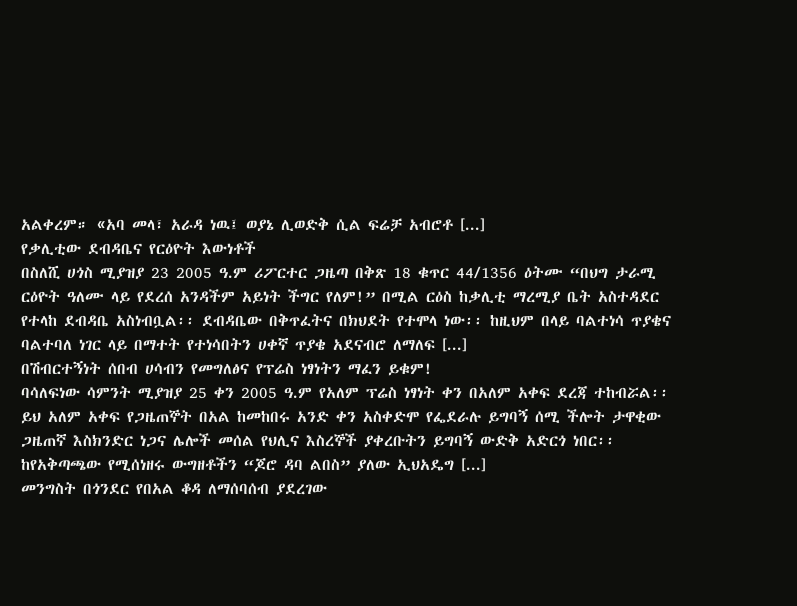አልቀረም። «አባ መላ፣ አራዳ ነዉ፤ ወያኔ ሊወድቅ ሲል ፍሬቻ አብሮቶ [...]
የቃሊቲው ደብዳቤና የርዕዮት እውነቶች
በስለሺ ሀጎስ ሚያዝያ 23 2005 ዓ.ም ሪፖርተር ጋዜጣ በቅጽ 18 ቁጥር 44/1356 ዕትሙ “በህግ ታራሚ ርዕዮት ዓለሙ ላይ የደረሰ አንዳችም አይነት ችግር የለም!” በሚል ርዕስ ከቃሊቲ ማረሚያ ቤት አስተዳደር የተላከ ደብዳቤ አስነብቧል፡፡ ደብዳቤው በቅጥፈትና በክህደት የተሞላ ነው፡፡ ከዚህም በላይ ባልተነሳ ጥያቄና ባልተባለ ነገር ላይ በማተት የተነሳበትን ሀቀኛ ጥያቄ አደናብሮ ለማለፍ [...]
በሽብርተኝነት ሰበብ ሀሳብን የመግለፅና የፕሬስ ነፃነትን ማፈን ይቁም!
ባሳለፍነው ሳምንት ሚያዝያ 25 ቀን 2005 ዓ.ም የአለም ፕሬስ ነፃነት ቀን በአለም አቀፍ ደረጃ ተከብሯል፡፡ ይህ አለም አቀፍ የጋዜጠኞት በአል ከመከበሩ አንድ ቀን አስቀድሞ የፌደራሉ ይግባኝ ሰሚ ችሎት ታዋቂው ጋዜጠኛ እስክንድር ነጋና ሌሎች መሰል የህሊና እስረኞች ያቀረቡትን ይግባኝ ውድቅ አድርጎ ነበር፡፡ ከየአቅጣጫው የሚሰነዘሩ ውግዘቶችን “ጆሮ ዳባ ልበስ” ያለው ኢህአዴግ [...]
መንግስት በጎንደር የበአል ቆዳ ለማሰባሰብ ያደረገው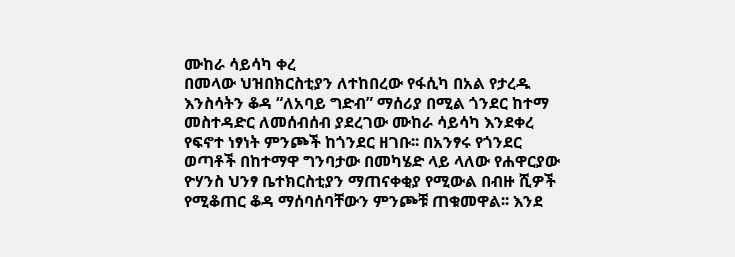ሙከራ ሳይሳካ ቀረ
በመላው ህዝበክርስቲያን ለተከበረው የፋሲካ በአል የታረዱ እንስሳትን ቆዳ “ለአባይ ግድብ” ማሰሪያ በሚል ጎንደር ከተማ መስተዳድር ለመሰብሰብ ያደረገው ሙከራ ሳይሳካ እንደቀረ የፍኖተ ነፃነት ምንጮች ከጎንደር ዘገቡ፡፡ በአንፃሩ የጎንደር ወጣቶች በከተማዋ ግንባታው በመካሄድ ላይ ላለው የሐዋርያው ዮሃንስ ህንፃ ቤተክርስቲያን ማጠናቀቂያ የሚውል በብዙ ሺዎች የሚቆጠር ቆዳ ማሰባሰባቸውን ምንጮቹ ጠቁመዋል፡፡ እንደ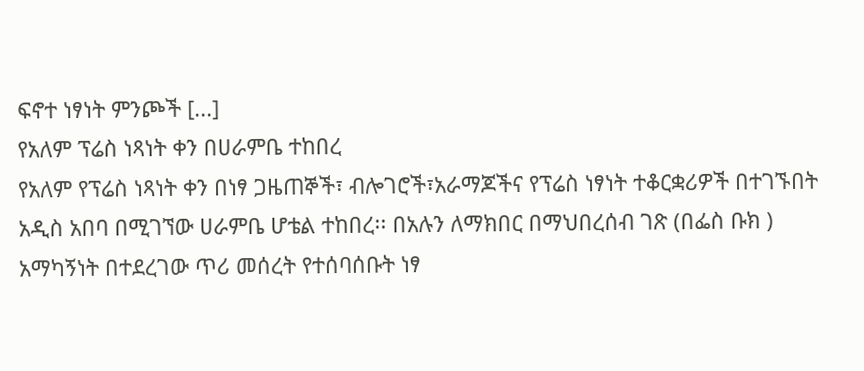ፍኖተ ነፃነት ምንጮች [...]
የአለም ፕሬስ ነጻነት ቀን በሀራምቤ ተከበረ
የአለም የፕሬስ ነጻነት ቀን በነፃ ጋዜጠኞች፣ ብሎገሮች፣አራማጆችና የፕሬስ ነፃነት ተቆርቋሪዎች በተገኙበት አዲስ አበባ በሚገኘው ሀራምቤ ሆቴል ተከበረ፡፡ በአሉን ለማክበር በማህበረሰብ ገጽ (በፌስ ቡክ ) አማካኝነት በተደረገው ጥሪ መሰረት የተሰባሰቡት ነፃ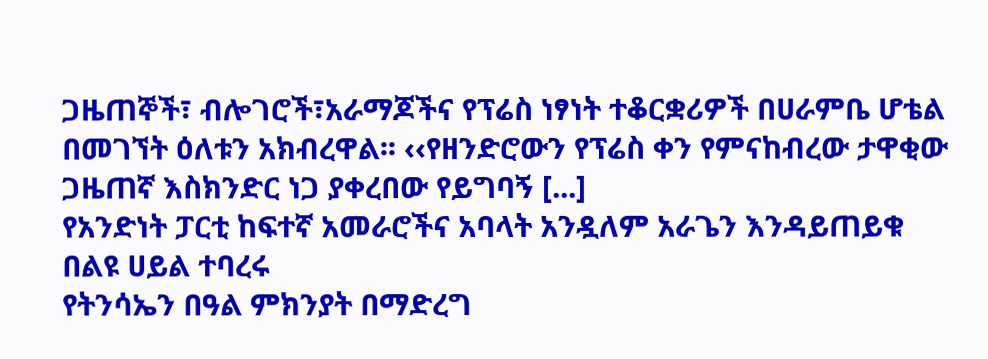ጋዜጠኞች፣ ብሎገሮች፣አራማጆችና የፕሬስ ነፃነት ተቆርቋሪዎች በሀራምቤ ሆቴል በመገኘት ዕለቱን አክብረዋል፡፡ ‹‹የዘንድሮውን የፕሬስ ቀን የምናከብረው ታዋቂው ጋዜጠኛ እስክንድር ነጋ ያቀረበው የይግባኝ [...]
የአንድነት ፓርቲ ከፍተኛ አመራሮችና አባላት አንዷለም አራጌን እንዳይጠይቁ በልዩ ሀይል ተባረሩ
የትንሳኤን በዓል ምክንያት በማድረግ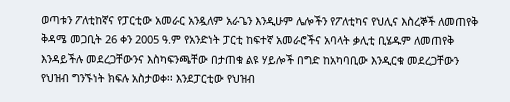ወጣቱን ፖለቲከኛና የፓርቲው አመራር አንዷለም አራጌን እንዲሁም ሌሎችን የፖለቲካና የህሊና እስረኞች ለመጠየቅ ቅዳሜ መጋቢት 26 ቀን 2005 ዓ.ም የአንድነት ፓርቲ ከፍተኛ አመራሮችና አባላት ቃሊቲ ቢሄዱም ለመጠየቅ እንዳይችሉ መደረጋቸውንና እስካፍንጫቸው በታጠቁ ልዩ ሃይሎች በግድ ከአካባቢው እንዲርቁ መደረጋቸውን የህዝብ ግንኙነት ክፍሉ አስታወቀ፡፡ እንደፓርቲው የህዝብ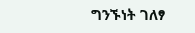ግንኙነት ገለፃ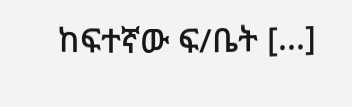ከፍተኛው ፍ/ቤት [...]